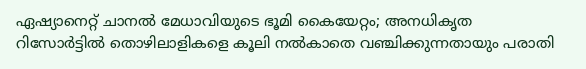ഏഷ്യാനെറ്റ് ചാനല്‍ മേധാവിയുടെ ഭൂമി കൈയേറ്റം; അനധികൃത റിസോര്‍ട്ടില്‍ തൊഴിലാളികളെ കൂലി നല്‍കാതെ വഞ്ചിക്കുന്നതായും പരാതി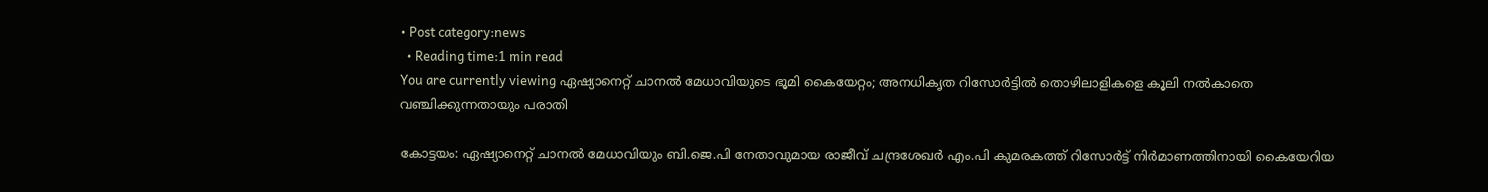• Post category:news
  • Reading time:1 min read
You are currently viewing ഏഷ്യാനെറ്റ് ചാനല്‍ മേധാവിയുടെ ഭൂമി കൈയേറ്റം; അനധികൃത റിസോര്‍ട്ടില്‍ തൊഴിലാളികളെ കൂലി നല്‍കാതെ വഞ്ചിക്കുന്നതായും പരാതി

കോട്ടയം: ഏഷ്യാനെറ്റ് ചാനല്‍ മേധാവിയും ബി.ജെ.പി നേതാവുമായ രാജീവ് ചന്ദ്രശേഖര്‍ എം.പി കുമരകത്ത് റിസോര്‍ട്ട് നിര്‍മാണത്തിനായി കൈയേറിയ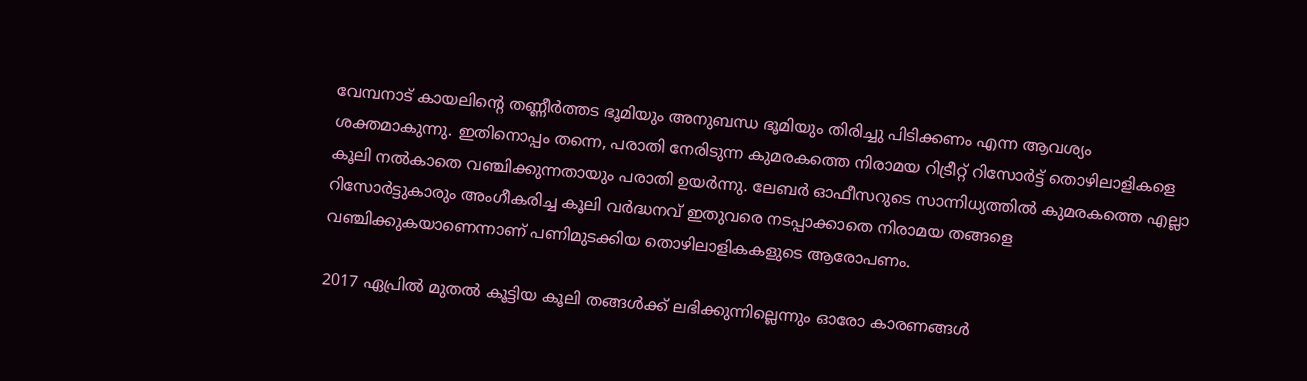വേമ്പനാട് കായലിന്റെ തണ്ണീര്‍ത്തട ഭൂമിയും അനുബന്ധ ഭൂമിയും തിരിച്ചു പിടിക്കണം എന്ന ആവശ്യം ശക്തമാകുന്നു. ഇതിനൊപ്പം തന്നെ, പരാതി നേരിടുന്ന കുമരകത്തെ നിരാമയ റിട്രീറ്റ് റിസോര്‍ട്ട് തൊഴിലാളികളെ കൂലി നല്‍കാതെ വഞ്ചിക്കുന്നതായും പരാതി ഉയര്‍ന്നു. ലേബര്‍ ഓഫീസറുടെ സാന്നിധ്യത്തില്‍ കുമരകത്തെ എല്ലാ റിസോര്‍ട്ടുകാരും അംഗീകരിച്ച കൂലി വര്‍ദ്ധനവ് ഇതുവരെ നടപ്പാക്കാതെ നിരാമയ തങ്ങളെ വഞ്ചിക്കുകയാണെന്നാണ് പണിമുടക്കിയ തൊഴിലാളികകളുടെ ആരോപണം.

2017 ഏപ്രില്‍ മുതല്‍ കൂട്ടിയ കൂലി തങ്ങള്‍ക്ക് ലഭിക്കുന്നില്ലെന്നും ഓരോ കാരണങ്ങള്‍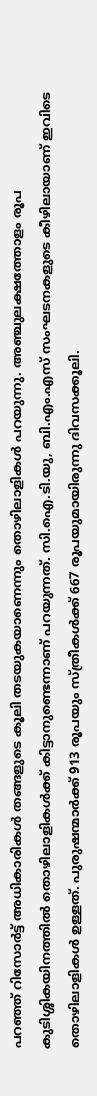പറഞ്ഞ് റിസോര്‍ട്ട് അധികാരികള്‍ തങ്ങളുടെ കൂലി തടയുകയാണെന്നും തൊഴിലാളികള്‍ പറയുന്നു. അഞ്ചുലക്ഷത്തോളം രൂപ കുടിശ്ശികയിനത്തില്‍ തൊഴിലാളികള്‍ക്ക് കിട്ടാനുണ്ടെന്നാണ് പറയുന്നത്. സി.ഐ.ടി.യു, ബി.എം.എസ് സംഘടനകളുടെ കീഴിലായാണ് ഇവിടെ തൊഴിലാളികള്‍ ഉള്ളത്. പുരുഷന്മാര്‍ക്ക് 913 രൂപയും സ്ത്രീകള്‍ക്ക് 667 രൂപയുമായിരുന്നു ദിവസക്കൂലി.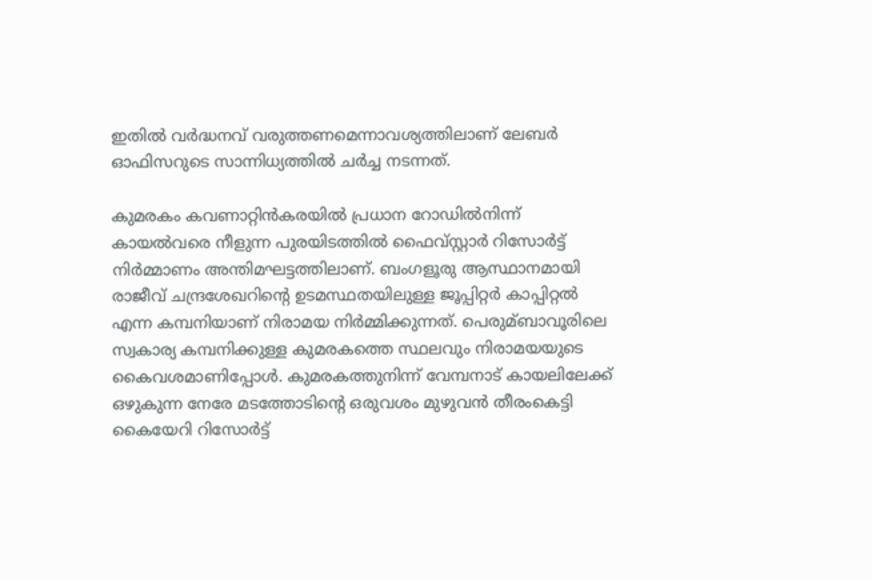ഇതില്‍ വര്‍ദ്ധനവ് വരുത്തണമെന്നാവശ്യത്തിലാണ് ലേബര്‍ ഓഫിസറുടെ സാന്നിധ്യത്തില്‍ ചര്‍ച്ച നടന്നത്.

കുമരകം കവണാറ്റിന്‍കരയില്‍ പ്രധാന റോഡില്‍നിന്ന് കായല്‍വരെ നീളുന്ന പുരയിടത്തില്‍ ഫൈവ്സ്റ്റാര്‍ റിസോര്‍ട്ട് നിര്‍മ്മാണം അന്തിമഘട്ടത്തിലാണ്. ബംഗളൂരു ആസ്ഥാനമായി രാജീവ് ചന്ദ്രശേഖറിന്റെ ഉടമസ്ഥതയിലുള്ള ജൂപ്പിറ്റര്‍ കാപ്പിറ്റല്‍ എന്ന കമ്പനിയാണ് നിരാമയ നിര്‍മ്മിക്കുന്നത്. പെരുമ്ബാവൂരിലെ സ്വകാര്യ കമ്പനിക്കുള്ള കുമരകത്തെ സ്ഥലവും നിരാമയയുടെ കൈവശമാണിപ്പോള്‍. കുമരകത്തുനിന്ന് വേമ്പനാട് കായലിലേക്ക് ഒഴുകുന്ന നേരേ മടത്തോടിന്റെ ഒരുവശം മുഴുവന്‍ തീരംകെട്ടി കൈയേറി റിസോര്‍ട്ട്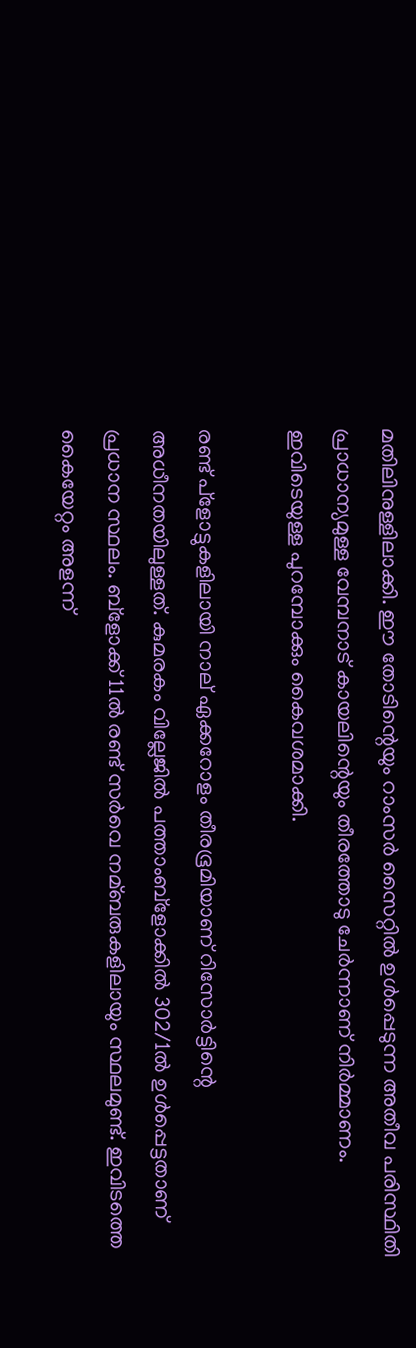മതിലിനുള്ളിലാക്കി. ഈ തോടിന്റെയും റാംസര്‍ സൈറ്റില്‍ ഉള്‍പ്പെടുന്ന അതീവ പരിസ്ഥിതി പ്രാധാന്യമുള്ള വേമ്പനാട് കായലിന്റെയും തീരത്തോടു ചേര്‍ന്നാണ് നിര്‍മ്മാണം. ഇവിടെയുള്ള പുറമ്പോക്കും കൈവശമാക്കി.

രണ്ട് പ്ളോട്ടുകളിലായി നാല് ഏക്കറോളം തീരഭൂമിയാണ് റിസോര്‍ട്ടിന്റെ അധീനതയിലുള്ളത്. കുമരകം വില്ലേജില്‍ പത്താംബ്ളോക്കില്‍ 302/1ല്‍ ഉള്‍പ്പെട്ടതാണ് പ്രധാന സ്ഥലം. ബ്ളോക്ക് 11ല്‍ രണ്ട് സര്‍വെ നമ്ബരുകളിലായും സ്ഥലമുണ്ട്. ഇവിടത്തെ കൈയേറ്റം അളന്ന്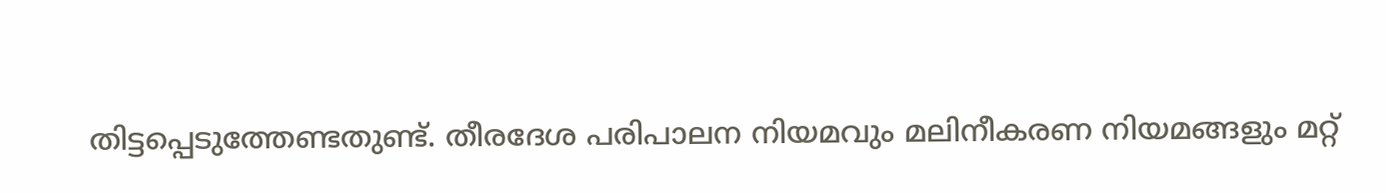തിട്ടപ്പെടുത്തേണ്ടതുണ്ട്. തീരദേശ പരിപാലന നിയമവും മലിനീകരണ നിയമങ്ങളും മറ്റ്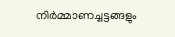നിര്‍മ്മാണച്ചട്ടങ്ങളും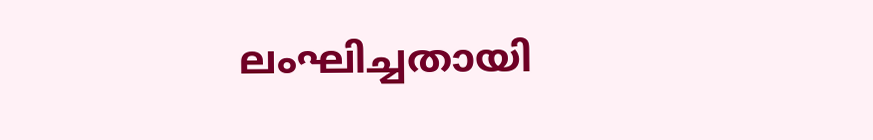ലംഘിച്ചതായി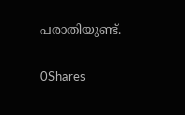പരാതിയുണ്ട്.

0Shares